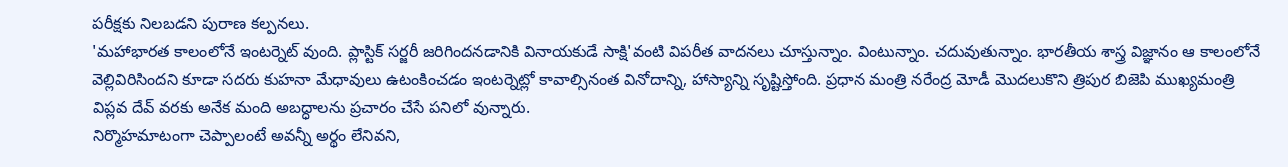పరీక్షకు నిలబడని పురాణ కల్పనలు.
'మహాభారత కాలంలోనే ఇంటర్నెట్ వుంది. ప్లాస్టిక్ సర్జరీ జరిగిందనడానికి వినాయకుడే సాక్షి'వంటి విపరీత వాదనలు చూస్తున్నాం. వింటున్నాం. చదువుతున్నాం. భారతీయ శాస్త్ర విజ్ఞానం ఆ కాలంలోనే వెల్లివిరిసిందని కూడా సదరు కుహనా మేధావులు ఉటంకించడం ఇంటర్నెట్లో కావాల్సినంత వినోదాన్ని, హాస్యాన్ని సృష్టిస్తోంది. ప్రధాన మంత్రి నరేంద్ర మోడీ మొదలుకొని త్రిపుర బిజెపి ముఖ్యమంత్రి విప్లవ దేవ్ వరకు అనేక మంది అబద్ధాలను ప్రచారం చేసే పనిలో వున్నారు.
నిర్మొహమాటంగా చెప్పాలంటే అవన్నీ అర్థం లేనివని,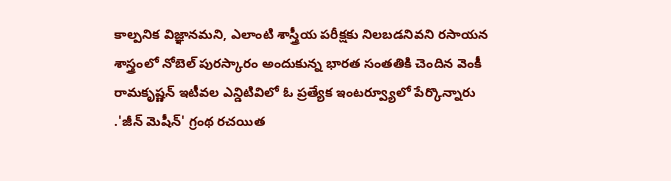కాల్పనిక విజ్ఞానమని, ఎలాంటి శాస్త్రీయ పరీక్షకు నిలబడనివని రసాయన శాస్త్రంలో నోబెల్ పురస్కారం అందుకున్న భారత సంతతికి చెందిన వెంకీ రామకృష్ణన్ ఇటీవల ఎన్డిటివిలో ఓ ప్రత్యేక ఇంటర్వ్యూలో పేర్కొన్నారు
.'జీన్ మెషీన్' గ్రంథ రచయిత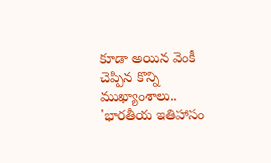కూడా అయిన వెంకీ చెప్పిన కొన్ని ముఖ్యాంశాలు..
'భారతీయ ఇతిహాసం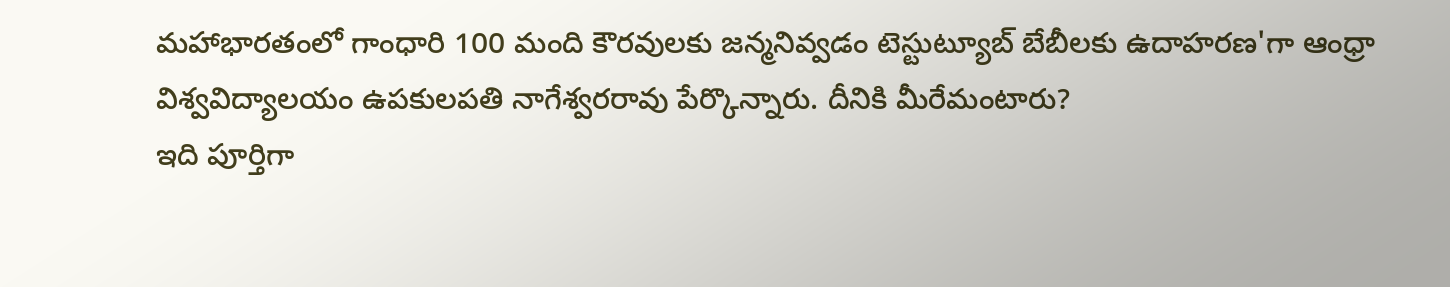మహాభారతంలో గాంధారి 100 మంది కౌరవులకు జన్మనివ్వడం టెస్టుట్యూబ్ బేబీలకు ఉదాహరణ'గా ఆంధ్రా విశ్వవిద్యాలయం ఉపకులపతి నాగేశ్వరరావు పేర్కొన్నారు. దీనికి మీరేమంటారు?
ఇది పూర్తిగా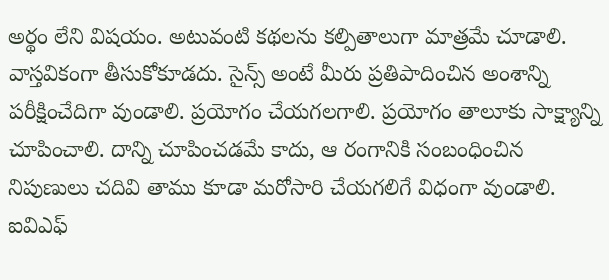అర్థం లేని విషయం. అటువంటి కథలను కల్పితాలుగా మాత్రమే చూడాలి. వాస్తవికంగా తీసుకోకూడదు. సైన్స్ అంటే మీరు ప్రతిపాదించిన అంశాన్ని పరీక్షించేదిగా వుండాలి. ప్రయోగం చేయగలగాలి. ప్రయోగం తాలూకు సాక్ష్యాన్ని చూపించాలి. దాన్ని చూపించడమే కాదు, ఆ రంగానికి సంబంధించిన నిపుణులు చదివి తాము కూడా మరోసారి చేయగలిగే విధంగా వుండాలి. ఐవిఎఫ్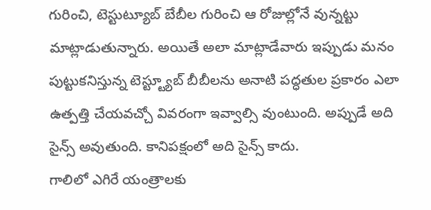గురించి, టెస్టుట్యూబ్ బేబీల గురించి ఆ రోజుల్లోనే వున్నట్టు మాట్లాడుతున్నారు. అయితే అలా మాట్లాడేవారు ఇప్పుడు మనం పుట్టుకనిస్తున్న టెస్ట్ట్యూబ్ బీబీలను అనాటి పద్ధతుల ప్రకారం ఎలా ఉత్పత్తి చేయవచ్చో వివరంగా ఇవ్వాల్సి వుంటుంది. అప్పుడే అది సైన్స్ అవుతుంది. కానిపక్షంలో అది సైన్స్ కాదు.
గాలిలో ఎగిరే యంత్రాలకు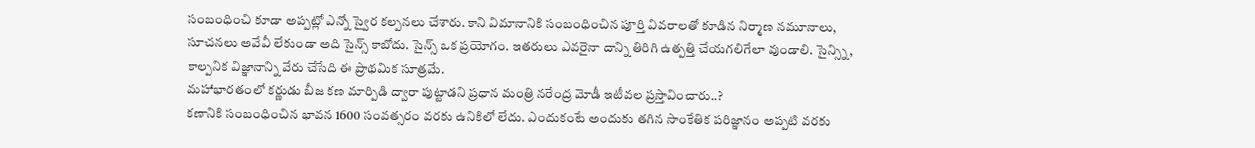సంబంధించి కూడా అప్పట్లో ఎన్నో స్వైర కల్పనలు చేశారు. కాని విమానానికి సంబంధించిన పూర్తి వివరాలతో కూడిన నిర్మాణ నమూనాలు, సూచనలు అవేవీ లేకుండా అది సైన్స్ కాబోదు. సైన్స్ ఒక ప్రయోగం. ఇతరులు ఎవరైనా దాన్ని తిరిగి ఉత్పత్తి చేయగలిగేలా వుండాలి. సైన్స్ని, కాల్పనిక విజ్ఞానాన్ని వేరు చేసేది ఈ ప్రాథమిక సూత్రమే.
మహాభారతంలో కర్ణుడు బీజ కణ మార్పిడి ద్వారా పుట్టాడని ప్రధాన మంత్రి నరేంద్ర మోడీ ఇటీవల ప్రస్తావించారు..?
కణానికి సంబంధించిన భావన 1600 సంవత్సరం వరకు ఉనికిలో లేదు. ఎందుకంటే అందుకు తగిన సాంకేతిక పరిజ్ఞానం అప్పటి వరకు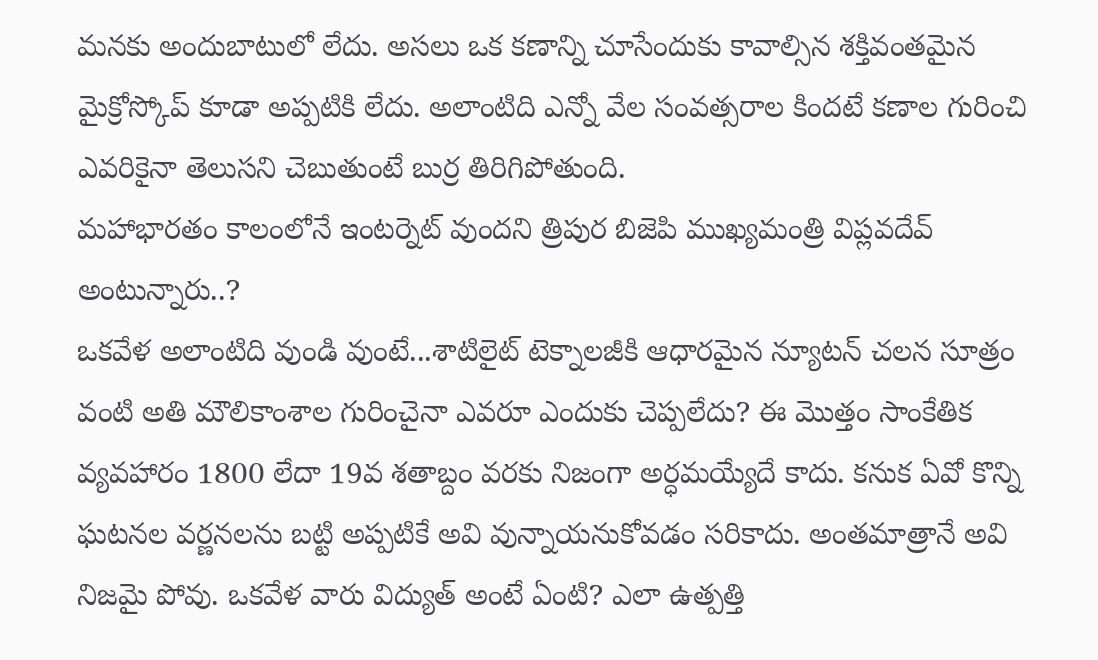మనకు అందుబాటులో లేదు. అసలు ఒక కణాన్ని చూసేందుకు కావాల్సిన శక్తివంతమైన మైక్రోస్కోప్ కూడా అప్పటికి లేదు. అలాంటిది ఎన్నో వేల సంవత్సరాల కిందటే కణాల గురించి ఎవరికైనా తెలుసని చెబుతుంటే బుర్ర తిరిగిపోతుంది.
మహాభారతం కాలంలోనే ఇంటర్నెట్ వుందని త్రిపుర బిజెపి ముఖ్యమంత్రి విప్లవదేవ్ అంటున్నారు..?
ఒకవేళ అలాంటిది వుండి వుంటే...శాటిలైట్ టెక్నాలజీకి ఆధారమైన న్యూటన్ చలన సూత్రం వంటి అతి మౌలికాంశాల గురించైనా ఎవరూ ఎందుకు చెప్పలేదు? ఈ మొత్తం సాంకేతిక వ్యవహారం 1800 లేదా 19వ శతాబ్దం వరకు నిజంగా అర్ధమయ్యేదే కాదు. కనుక ఏవో కొన్ని ఘటనల వర్ణనలను బట్టి అప్పటికే అవి వున్నాయనుకోవడం సరికాదు. అంతమాత్రానే అవి నిజమై పోవు. ఒకవేళ వారు విద్యుత్ అంటే ఏంటి? ఎలా ఉత్పత్తి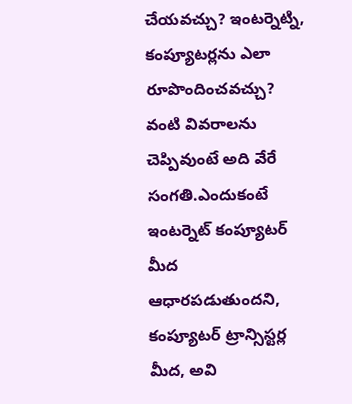చేయవచ్చు? ఇంటర్నెట్ని, కంప్యూటర్లను ఎలా రూపొందించవచ్చు? వంటి వివరాలను చెప్పివుంటే అది వేరే సంగతి.ఎందుకంటే ఇంటర్నెట్ కంప్యూటర్ మీద ఆధారపడుతుందని, కంప్యూటర్ ట్రాన్సిస్టర్ల మీద, అవి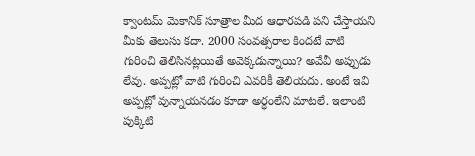క్వాంటమ్ మెకానిక్ సూత్రాల మీద ఆధారపడి పని చేస్తాయని మీకు తెలుసు కదా. 2000 సంవత్సరాల కిందటే వాటి గురించి తెలిసినట్లయితే అవెక్కడున్నాయి? అవేవీ అప్పుడు లేవు. అప్పట్లో వాటి గురించి ఎవరికీ తెలియదు. అంటే ఇవి అప్పట్లో వున్నాయనడం కూడా అర్ధంలేని మాటలే. ఇలాంటి పుక్కిటి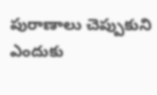పురాణాలు చెప్పుకుని ఎందుకు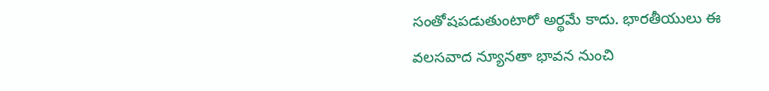సంతోషపడుతుంటారో అర్థమే కాదు. భారతీయులు ఈ వలసవాద న్యూనతా భావన నుంచి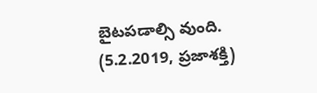బైటపడాల్సి వుంది.
(5.2.2019, ప్రజాశక్తి)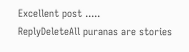Excellent post .....
ReplyDeleteAll puranas are stories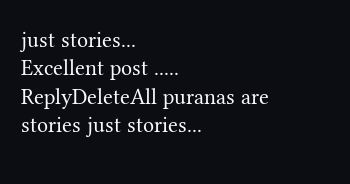just stories...
Excellent post .....
ReplyDeleteAll puranas are stories just stories...